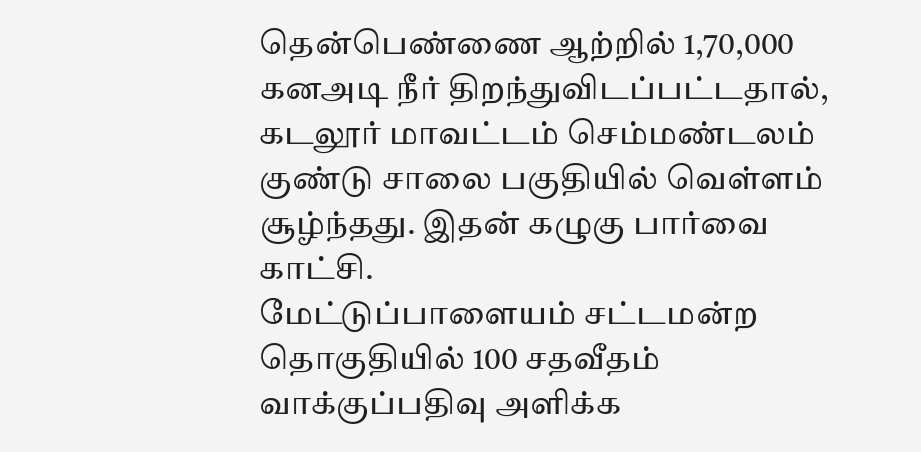தென்பெண்ணை ஆற்றில் 1,70,000 கனஅடி நீர் திறந்துவிடப்பட்டதால், கடலூர் மாவட்டம் செம்மண்டலம் குண்டு சாலை பகுதியில் வெள்ளம் சூழ்ந்தது. இதன் கழுகு பார்வை காட்சி.
மேட்டுப்பாளையம் சட்டமன்ற தொகுதியில் 100 சதவீதம் வாக்குப்பதிவு அளிக்க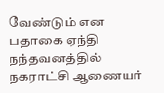வேண்டும் என பதாகை ஏந்தி நந்தவனத்தில் நகராட்சி ஆணையர்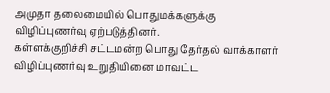அமுதா தலைமையில் பொதுமக்களுக்கு விழிப்புணர்வு ஏற்படுத்தினர்.
கள்ளக்குறிச்சி சட்டமன்ற பொது தேர்தல் வாக்காளர் விழிப்புணர்வு உறுதியினை மாவட்ட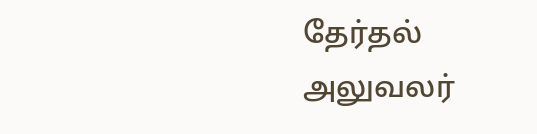தேர்தல் அலுவலர்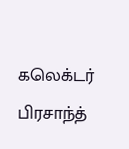கலெக்டர் பிரசாந்த்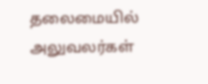தலைமையில் அலுவலர்கள்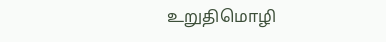உறுதிமொழி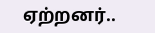ஏற்றனர்..